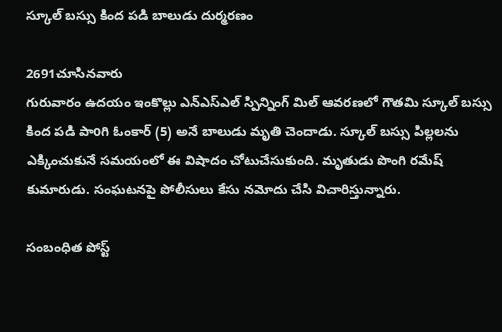స్కూల్ బస్సు కింద పడి బాలుడు దుర్మరణం

2691చూసినవారు
గురువారం ఉదయం ఇంకొల్లు ఎన్ఎస్ఎల్ స్పిన్నింగ్ మిల్ ఆవరణలో గౌతమి స్కూల్ బస్సు కింద పడి పాoగి ఓంకార్ (5) అనే బాలుడు మృతి చెందాడు. స్కూల్ బస్సు పిల్లలను ఎక్కించుకునే సమయంలో ఈ విషాదం చోటుచేసుకుంది. మృతుడు పొంగి రమేష్ కుమారుడు. సంఘటనపై పోలీసులు కేసు నమోదు చేసి విచారిస్తున్నారు.

సంబంధిత పోస్ట్